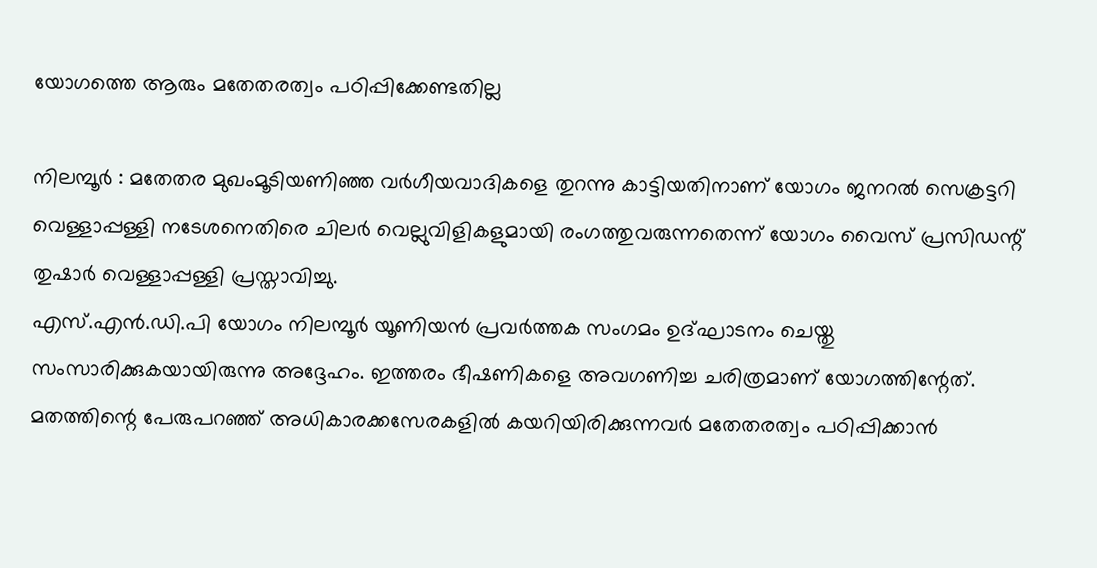യോഗത്തെ ആരും മതേതരത്വം പഠിപ്പിക്കേണ്ടതില്ല

നിലമ്പൂർ : മതേതര മുഖംമൂടിയണിഞ്ഞ വർഗീയവാദികളെ തുറന്നു കാട്ടിയതിനാണ് യോഗം ജനറൽ സെക്രട്ടറി വെള്ളാപ്പള്ളി നടേശനെതിരെ ചിലർ വെല്ലുവിളികളുമായി രംഗത്തുവരുന്നതെന്ന് യോഗം വൈസ് പ്രസിഡന്റ് തുഷാർ വെള്ളാപ്പള്ളി പ്രസ്താവിച്ചു.
എസ്.എൻ.ഡി.പി യോഗം നിലമ്പൂർ യൂണിയൻ പ്രവർത്തക സംഗമം ഉദ്ഘാടനം ചെയ്തു സംസാരിക്കുകയായിരുന്നു അദ്ദേഹം. ഇത്തരം ഭീഷണികളെ അവഗണിച്ച ചരിത്രമാണ് യോഗത്തിന്റേത്. മതത്തിന്റെ പേരുപറഞ്ഞ് അധികാരക്കസേരകളിൽ കയറിയിരിക്കുന്നവർ മതേതരത്വം പഠിപ്പിക്കാൻ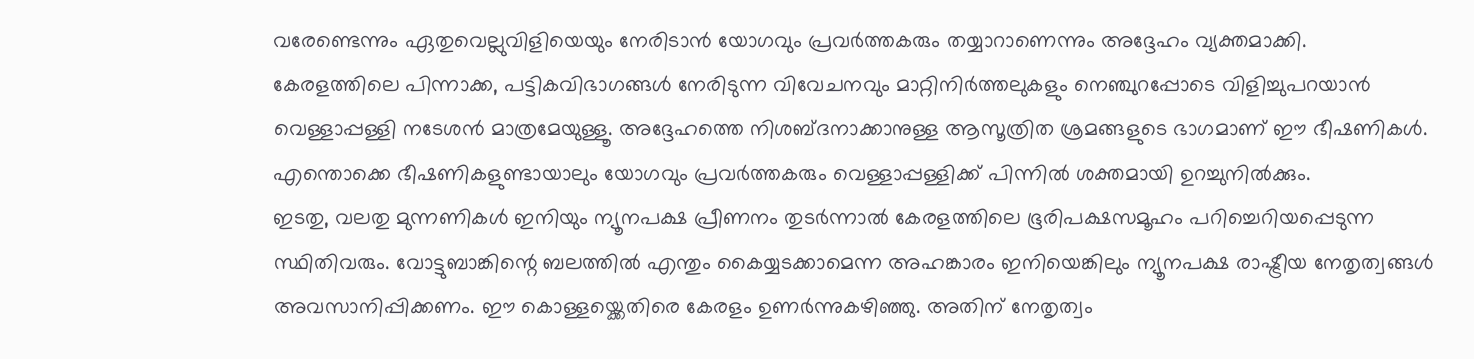വരേണ്ടെന്നും ഏതുവെല്ലുവിളിയെയും നേരിടാൻ യോഗവും പ്രവർത്തകരും തയ്യാറാണെന്നും അദ്ദേഹം വ്യക്തമാക്കി.
കേരളത്തിലെ പിന്നാക്ക, പട്ടികവിഭാഗങ്ങൾ നേരിടുന്ന വിവേചനവും മാറ്റിനിർത്തലുകളും നെഞ്ചുറപ്പോടെ വിളിച്ചുപറയാൻ വെള്ളാപ്പള്ളി നടേശൻ മാത്രമേയുള്ളൂ. അദ്ദേഹത്തെ നിശബ്ദനാക്കാനുള്ള ആസൂത്രിത ശ്രമങ്ങളുടെ ഭാഗമാണ് ഈ ഭീഷണികൾ. എന്തൊക്കെ ഭീഷണികളുണ്ടായാലും യോഗവും പ്രവർത്തകരും വെള്ളാപ്പള്ളിക്ക് പിന്നിൽ ശക്തമായി ഉറച്ചുനിൽക്കും.
ഇടതു, വലതു മുന്നണികൾ ഇനിയും ന്യൂനപക്ഷ പ്രീണനം തുടർന്നാൽ കേരളത്തിലെ ഭൂരിപക്ഷസമൂഹം പറിച്ചെറിയപ്പെടുന്ന സ്ഥിതിവരും. വോട്ടുബാങ്കിന്റെ ബലത്തിൽ എന്തും കൈയ്യടക്കാമെന്ന അഹങ്കാരം ഇനിയെങ്കിലും ന്യൂനപക്ഷ രാഷ്ട്രീയ നേതൃത്വങ്ങൾ അവസാനിപ്പിക്കണം. ഈ കൊള്ളയ്ക്കെതിരെ കേരളം ഉണർന്നുകഴിഞ്ഞു. അതിന് നേതൃത്വം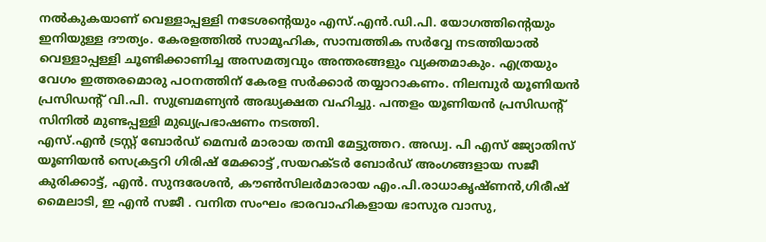നൽകുകയാണ് വെള്ളാപ്പള്ളി നടേശന്റെയും എസ്.എൻ.ഡി.പി. യോഗത്തിന്റെയും ഇനിയുള്ള ദൗത്യം. കേരളത്തിൽ സാമൂഹിക, സാമ്പത്തിക സർവ്വേ നടത്തിയാൽ വെള്ളാപ്പള്ളി ചൂണ്ടിക്കാണിച്ച അസമത്വവും അന്തരങ്ങളും വ്യക്തമാകും. എത്രയും വേഗം ഇത്തരമൊരു പഠനത്തിന് കേരള സർക്കാർ തയ്യാറാകണം. നിലമ്പുർ യൂണിയൻ പ്രസിഡന്റ് വി.പി. സുബ്രമണ്യൻ അദ്ധ്യക്ഷത വഹിച്ചു. പന്തളം യൂണിയൻ പ്രസിഡന്റ് സിനിൽ മുണ്ടപ്പള്ളി മുഖ്യപ്രഭാഷണം നടത്തി.
എസ്.എൻ ട്രസ്റ്റ് ബോർഡ് മെമ്പർ മാരായ തമ്പി മേട്ടുത്തറ. അഡ്വ. പി എസ് ജ്യോതിസ് യൂണിയൻ സെക്രട്ടറി ഗിരിഷ് മേക്കാട്ട് ,സയറക്ടർ ബോർഡ് അംഗങ്ങളായ സജീ കുരിക്കാട്ട്, എൻ. സുന്ദരേശൻ, കൗൺസിലർമാരായ എം.പി.രാധാകൃഷ്ണൻ,ഗിരീഷ് മൈലാടി, ഇ എൻ സജീ . വനിത സംഘം ഭാരവാഹികളായ ഭാസുര വാസു,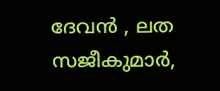ദേവൻ , ലത സജീകുമാർ,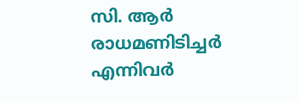സി. ആർ രാധമണിടിച്ചർ എന്നിവർ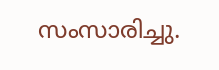സംസാരിച്ചു.